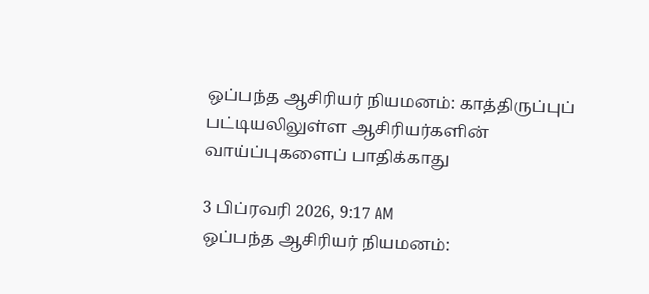ஒப்பந்த ஆசிரியர் நியமனம்: காத்திருப்புப் பட்டியலிலுள்ள ஆசிரியர்களின் வாய்ப்புகளைப் பாதிக்காது

3 பிப்ரவரி 2026, 9:17 AM
ஒப்பந்த ஆசிரியர் நியமனம்: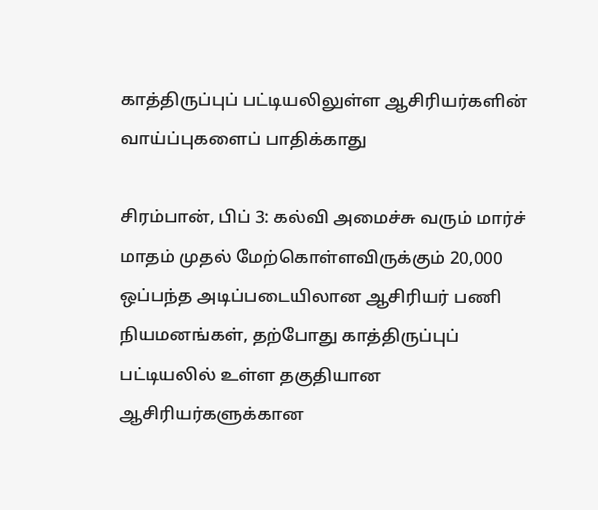காத்திருப்புப் பட்டியலிலுள்ள ஆசிரியர்களின் வாய்ப்புகளைப் பாதிக்காது

சிரம்பான், பிப் 3: கல்வி அமைச்சு வரும் மார்ச் மாதம் முதல் மேற்கொள்ளவிருக்கும் 20,000 ஒப்பந்த அடிப்படையிலான ஆசிரியர் பணி நியமனங்கள், தற்போது காத்திருப்புப் பட்டியலில் உள்ள தகுதியான ஆசிரியர்களுக்கான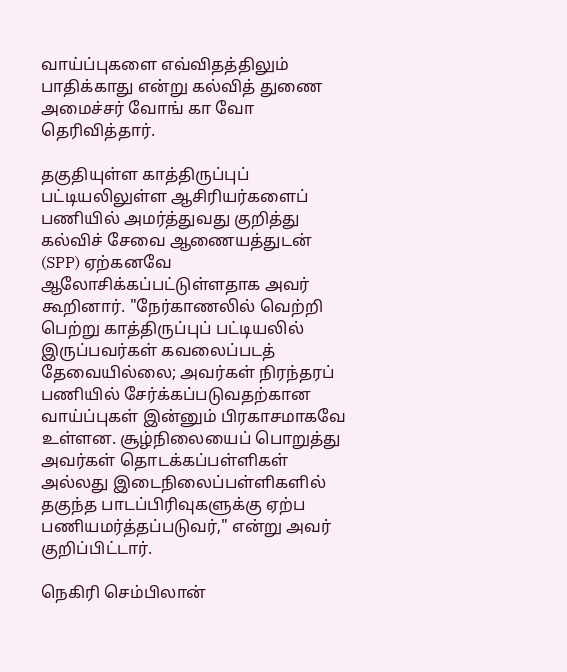வாய்ப்புகளை எவ்விதத்திலும் பாதிக்காது என்று கல்வித் துணை அமைச்சர் வோங் கா வோ தெரிவித்தார்.

தகுதியுள்ள காத்திருப்புப் பட்டியலிலுள்ள ஆசிரியர்களைப் பணியில் அமர்த்துவது குறித்து கல்விச் சேவை ஆணையத்துடன் (SPP) ஏற்கனவே ஆலோசிக்கப்பட்டுள்ளதாக அவர் கூறினார். "நேர்காணலில் வெற்றி பெற்று காத்திருப்புப் பட்டியலில் இருப்பவர்கள் கவலைப்படத் தேவையில்லை; அவர்கள் நிரந்தரப் பணியில் சேர்க்கப்படுவதற்கான வாய்ப்புகள் இன்னும் பிரகாசமாகவே உள்ளன. சூழ்நிலையைப் பொறுத்து அவர்கள் தொடக்கப்பள்ளிகள் அல்லது இடைநிலைப்பள்ளிகளில் தகுந்த பாடப்பிரிவுகளுக்கு ஏற்ப பணியமர்த்தப்படுவர்," என்று அவர் குறிப்பிட்டார்.

நெகிரி செம்பிலான்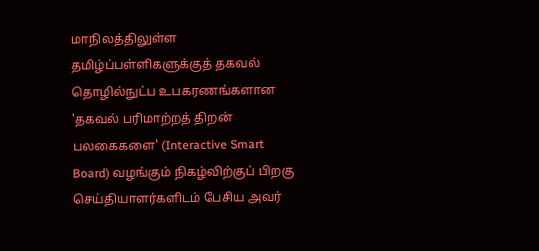மாநிலத்திலுள்ள தமிழ்ப்பள்ளிகளுக்குத் தகவல் தொழில்நுட்ப உபகரணங்களான 'தகவல் பரிமாற்றத் திறன் பலகைகளை' (Interactive Smart Board) வழங்கும் நிகழ்விற்குப் பிறகு செய்தியாளர்களிடம் பேசிய அவர்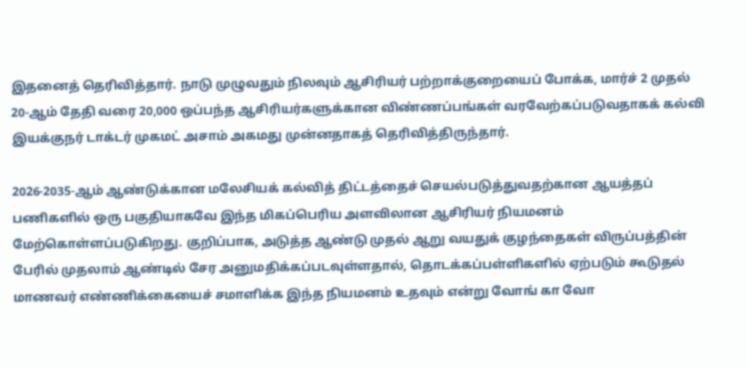இதனைத் தெரிவித்தார். நாடு முழுவதும் நிலவும் ஆசிரியர் பற்றாக்குறையைப் போக்க, மார்ச் 2 முதல் 20-ஆம் தேதி வரை 20,000 ஒப்பந்த ஆசிரியர்களுக்கான விண்ணப்பங்கள் வரவேற்கப்படுவதாகக் கல்வி இயக்குநர் டாக்டர் முகமட் அசாம் அகமது முன்னதாகத் தெரிவித்திருந்தார்.

2026-2035-ஆம் ஆண்டுக்கான மலேசியக் கல்வித் திட்டத்தைச் செயல்படுத்துவதற்கான ஆயத்தப் பணிகளில் ஒரு பகுதியாகவே இந்த மிகப்பெரிய அளவிலான ஆசிரியர் நியமனம் மேற்கொள்ளப்படுகிறது. குறிப்பாக, அடுத்த ஆண்டு முதல் ஆறு வயதுக் குழந்தைகள் விருப்பத்தின் பேரில் முதலாம் ஆண்டில் சேர அனுமதிக்கப்படவுள்ளதால், தொடக்கப்பள்ளிகளில் ஏற்படும் கூடுதல் மாணவர் எண்ணிக்கையைச் சமாளிக்க இந்த நியமனம் உதவும் என்று வோங் கா வோ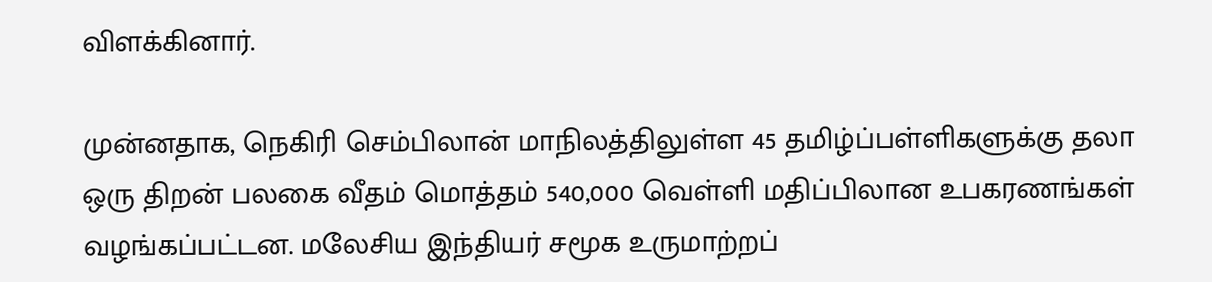விளக்கினார்.

முன்னதாக, நெகிரி செம்பிலான் மாநிலத்திலுள்ள 45 தமிழ்ப்பள்ளிகளுக்கு தலா ஒரு திறன் பலகை வீதம் மொத்தம் 540,000 வெள்ளி மதிப்பிலான உபகரணங்கள் வழங்கப்பட்டன. மலேசிய இந்தியர் சமூக உருமாற்றப்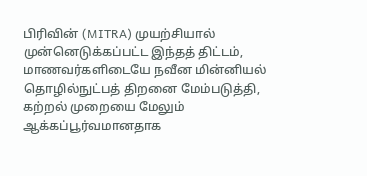பிரிவின் (MITRA) முயற்சியால் முன்னெடுக்கப்பட்ட இந்தத் திட்டம், மாணவர்களிடையே நவீன மின்னியல் தொழில்நுட்பத் திறனை மேம்படுத்தி, கற்றல் முறையை மேலும் ஆக்கப்பூர்வமானதாக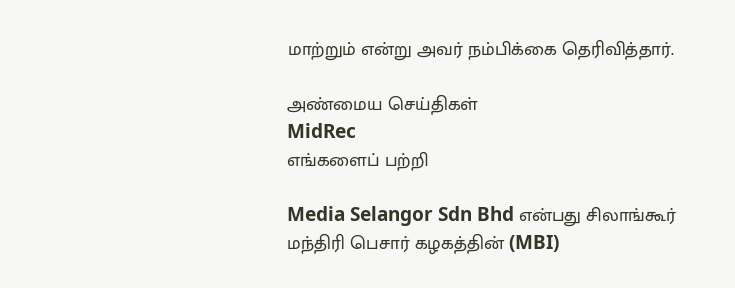மாற்றும் என்று அவர் நம்பிக்கை தெரிவித்தார்.

அண்மைய செய்திகள்
MidRec
எங்களைப் பற்றி

Media Selangor Sdn Bhd என்பது சிலாங்கூர் மந்திரி பெசார் கழகத்தின் (MBI)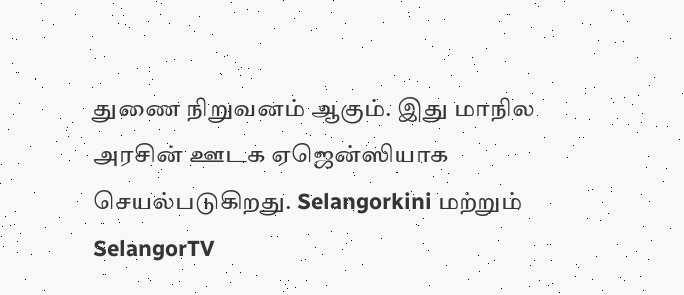துணை நிறுவனம் ஆகும். இது மாநில அரசின் ஊடக ஏஜென்ஸியாக செயல்படுகிறது. Selangorkini மற்றும் SelangorTV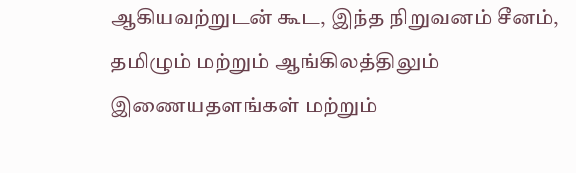ஆகியவற்றுடன் கூட, இந்த நிறுவனம் சீனம், தமிழும் மற்றும் ஆங்கிலத்திலும் இணையதளங்கள் மற்றும்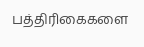பத்திரிகைகளை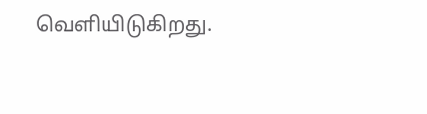வெளியிடுகிறது.